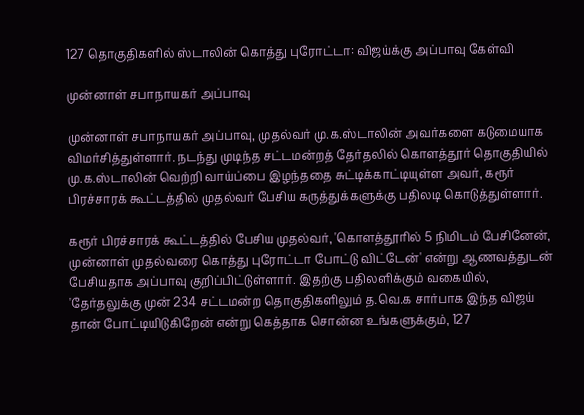127 தொகுதிகளில் ஸ்டாலின் கொத்து புரோட்டா: விஜய்க்கு அப்பாவு கேள்வி

முன்னாள் சபாநாயகர் அப்பாவு

முன்னாள் சபாநாயகர் அப்பாவு, முதல்வர் மு.க.ஸ்டாலின் அவர்களை கடுமையாக விமர்சித்துள்ளார். நடந்து முடிந்த சட்டமன்றத் தேர்தலில் கொளத்தூர் தொகுதியில் மு.க.ஸ்டாலின் வெற்றி வாய்ப்பை இழந்ததை சுட்டிக்காட்டியுள்ள அவர், கரூர் பிரச்சாரக் கூட்டத்தில் முதல்வர் பேசிய கருத்துக்களுக்கு பதிலடி கொடுத்துள்ளார்.

கரூர் பிரச்சாரக் கூட்டத்தில் பேசிய முதல்வர், 'கொளத்தூரில் 5 நிமிடம் பேசினேன், முன்னாள் முதல்வரை கொத்து புரோட்டா போட்டு விட்டேன்' என்று ஆணவத்துடன் பேசியதாக அப்பாவு குறிப்பிட்டுள்ளார். இதற்கு பதிலளிக்கும் வகையில், 'தேர்தலுக்கு முன் 234 சட்டமன்ற தொகுதிகளிலும் த.வெ.க சார்பாக இந்த விஜய் தான் போட்டியிடுகிறேன் என்று கெத்தாக சொன்ன உங்களுக்கும், 127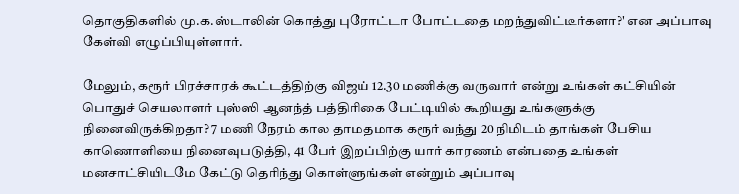தொகுதிகளில் மு.க.ஸ்டாலின் கொத்து புரோட்டா போட்டதை மறந்துவிட்டீர்களா?' என அப்பாவு கேள்வி எழுப்பியுள்ளார்.

மேலும், கரூர் பிரச்சாரக் கூட்டத்திற்கு விஜய் 12.30 மணிக்கு வருவார் என்று உங்கள் கட்சியின் பொதுச் செயலாளர் புஸ்ஸி ஆனந்த் பத்திரிகை பேட்டியில் கூறியது உங்களுக்கு நினைவிருக்கிறதா? 7 மணி நேரம் கால தாமதமாக கரூர் வந்து 20 நிமிடம் தாங்கள் பேசிய காணொளியை நினைவுபடுத்தி, 41 பேர் இறப்பிற்கு யார் காரணம் என்பதை உங்கள் மனசாட்சியிடமே கேட்டு தெரிந்து கொள்ளுங்கள் என்றும் அப்பாவு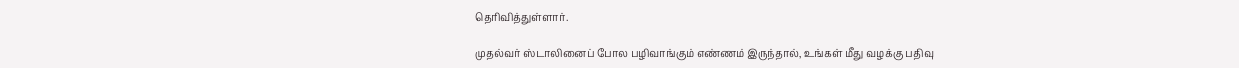தெரிவித்துள்ளார்.

முதல்வர் ஸ்டாலினைப் போல பழிவாங்கும் எண்ணம் இருந்தால், உங்கள் மீது வழக்கு பதிவு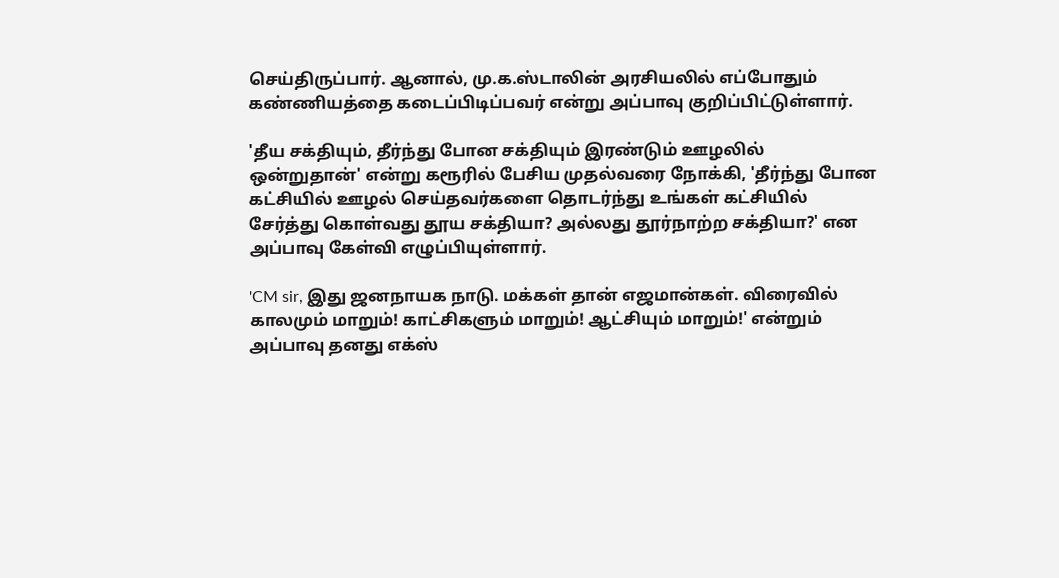செய்திருப்பார். ஆனால், மு.க.ஸ்டாலின் அரசியலில் எப்போதும் கண்ணியத்தை கடைப்பிடிப்பவர் என்று அப்பாவு குறிப்பிட்டுள்ளார்.

'தீய சக்தியும், தீர்ந்து போன சக்தியும் இரண்டும் ஊழலில் ஒன்றுதான்' என்று கரூரில் பேசிய முதல்வரை நோக்கி, 'தீர்ந்து போன கட்சியில் ஊழல் செய்தவர்களை தொடர்ந்து உங்கள் கட்சியில் சேர்த்து கொள்வது தூய சக்தியா? அல்லது தூர்நாற்ற சக்தியா?' என அப்பாவு கேள்வி எழுப்பியுள்ளார்.

'CM sir, இது ஜனநாயக நாடு. மக்கள் தான் எஜமான்கள். விரைவில் காலமும் மாறும்! காட்சிகளும் மாறும்! ஆட்சியும் மாறும்!' என்றும் அப்பாவு தனது எக்ஸ்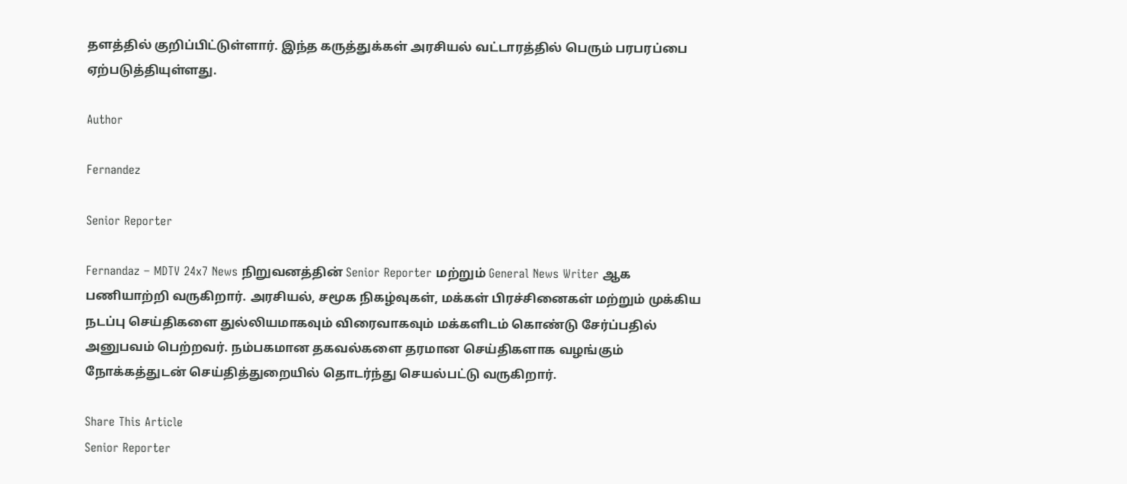தளத்தில் குறிப்பிட்டுள்ளார். இந்த கருத்துக்கள் அரசியல் வட்டாரத்தில் பெரும் பரபரப்பை ஏற்படுத்தியுள்ளது.

Author

Fernandez

Senior Reporter

Fernandaz – MDTV 24x7 News நிறுவனத்தின் Senior Reporter மற்றும் General News Writer ஆக பணியாற்றி வருகிறார். அரசியல், சமூக நிகழ்வுகள், மக்கள் பிரச்சினைகள் மற்றும் முக்கிய நடப்பு செய்திகளை துல்லியமாகவும் விரைவாகவும் மக்களிடம் கொண்டு சேர்ப்பதில் அனுபவம் பெற்றவர். நம்பகமான தகவல்களை தரமான செய்திகளாக வழங்கும் நோக்கத்துடன் செய்தித்துறையில் தொடர்ந்து செயல்பட்டு வருகிறார்.

Share This Article
Senior Reporter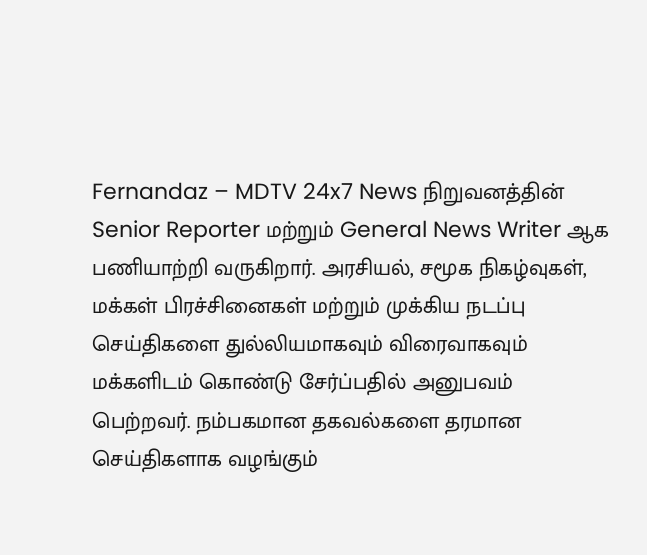Fernandaz – MDTV 24x7 News நிறுவனத்தின் Senior Reporter மற்றும் General News Writer ஆக பணியாற்றி வருகிறார். அரசியல், சமூக நிகழ்வுகள், மக்கள் பிரச்சினைகள் மற்றும் முக்கிய நடப்பு செய்திகளை துல்லியமாகவும் விரைவாகவும் மக்களிடம் கொண்டு சேர்ப்பதில் அனுபவம் பெற்றவர். நம்பகமான தகவல்களை தரமான செய்திகளாக வழங்கும்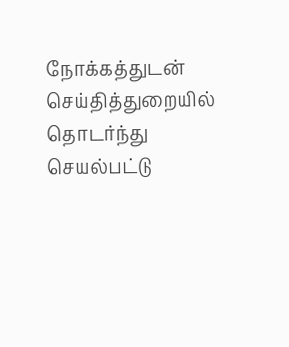நோக்கத்துடன் செய்தித்துறையில் தொடர்ந்து செயல்பட்டு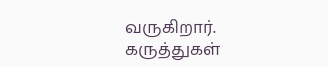வருகிறார்.
கருத்துகள்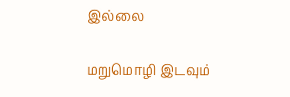இல்லை

மறுமொழி இடவும்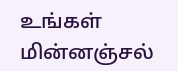உங்கள் மின்னஞ்சல்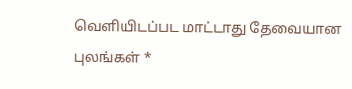வெளியிடப்பட மாட்டாது தேவையான புலங்கள் *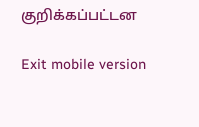குறிக்கப்பட்டன

Exit mobile version